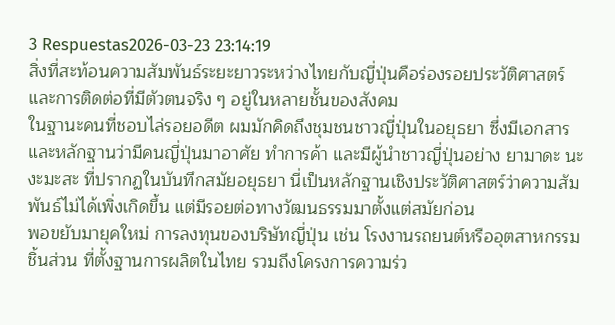3 Respuestas2026-03-23 23:14:19
สิ่งที่สะท้อนความสัมพันธ์ระยะยาวระหว่างไทยกับญี่ปุ่นคือร่องรอยประวัติศาสตร์และการติดต่อที่มีตัวตนจริง ๆ อยู่ในหลายชั้นของสังคม
ในฐานะคนที่ชอบไล่รอยอดีต ผมมักคิดถึงชุมชนชาวญี่ปุ่นในอยุธยา ซึ่งมีเอกสารและหลักฐานว่ามีคนญี่ปุ่นมาอาศัย ทำการค้า และมีผู้นำชาวญี่ปุ่นอย่าง ยามาดะ นะงะมะสะ ที่ปรากฏในบันทึกสมัยอยุธยา นี่เป็นหลักฐานเชิงประวัติศาสตร์ว่าความสัมพันธ์ไม่ได้เพิ่งเกิดขึ้น แต่มีรอยต่อทางวัฒนธรรมมาตั้งแต่สมัยก่อน
พอขยับมายุคใหม่ การลงทุนของบริษัทญี่ปุ่น เช่น โรงงานรถยนต์หรืออุตสาหกรรมชิ้นส่วน ที่ตั้งฐานการผลิตในไทย รวมถึงโครงการความร่ว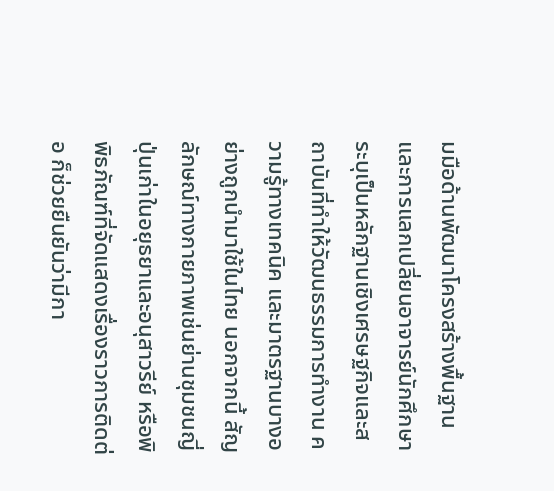มมือด้านพัฒนาโครงสร้างพื้นฐานและการแลกเปลี่ยนอาจารย์นักศึกษา ระบุเป็นหลักฐานเชิงเศรษฐกิจและสถาบันที่ทำให้วัฒนธรรมการทำงาน ความรู้ทางเทคนิค และมาตรฐานบางอย่างถูกนำมาใช้ในไทย นอกจากนี้ สัญลักษณ์ทางกายภาพเช่นย่านชุมชนญี่ปุ่นเก่าในอยุธยาและอนุสาวรีย์ หรือพิพิธภัณฑ์ที่จัดแสดงเรื่องราวการติดต่อ ก็ช่วยยืนยันว่ามีกา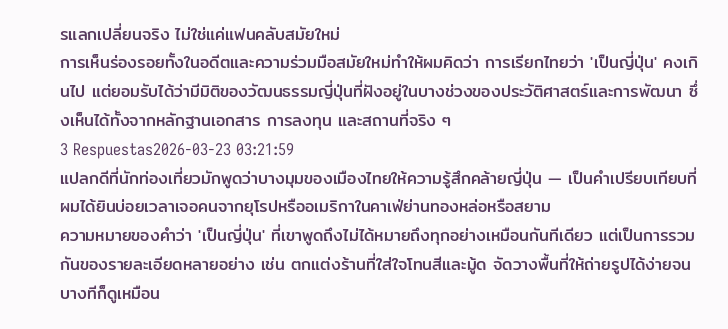รแลกเปลี่ยนจริง ไม่ใช่แค่แฟนคลับสมัยใหม่
การเห็นร่องรอยทั้งในอดีตและความร่วมมือสมัยใหม่ทำให้ผมคิดว่า การเรียกไทยว่า 'เป็นญี่ปุ่น' คงเกินไป แต่ยอมรับได้ว่ามีมิติของวัฒนธรรมญี่ปุ่นที่ฝังอยู่ในบางช่วงของประวัติศาสตร์และการพัฒนา ซึ่งเห็นได้ทั้งจากหลักฐานเอกสาร การลงทุน และสถานที่จริง ๆ
3 Respuestas2026-03-23 03:21:59
แปลกดีที่นักท่องเที่ยวมักพูดว่าบางมุมของเมืองไทยให้ความรู้สึกคล้ายญี่ปุ่น — เป็นคำเปรียบเทียบที่ผมได้ยินบ่อยเวลาเจอคนจากยุโรปหรืออเมริกาในคาเฟ่ย่านทองหล่อหรือสยาม
ความหมายของคำว่า 'เป็นญี่ปุ่น' ที่เขาพูดถึงไม่ได้หมายถึงทุกอย่างเหมือนกันทีเดียว แต่เป็นการรวมกันของรายละเอียดหลายอย่าง เช่น ตกแต่งร้านที่ใส่ใจโทนสีและมู้ด จัดวางพื้นที่ให้ถ่ายรูปได้ง่ายจนบางทีก็ดูเหมือน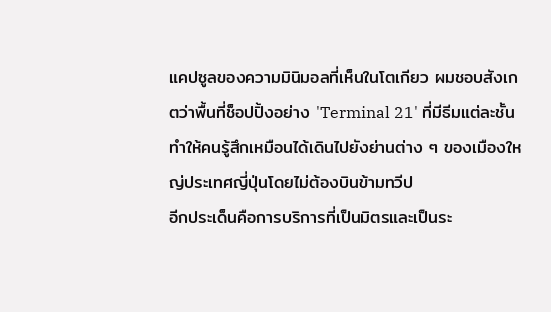แคปซูลของความมินิมอลที่เห็นในโตเกียว ผมชอบสังเกตว่าพื้นที่ช็อปปิ้งอย่าง 'Terminal 21' ที่มีธีมแต่ละชั้นทำให้คนรู้สึกเหมือนได้เดินไปยังย่านต่าง ๆ ของเมืองใหญ่ประเทศญี่ปุ่นโดยไม่ต้องบินข้ามทวีป
อีกประเด็นคือการบริการที่เป็นมิตรและเป็นระ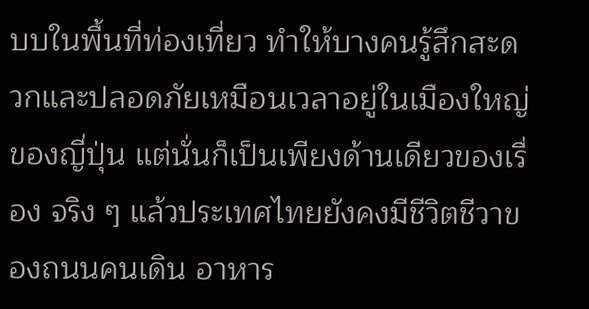บบในพื้นที่ท่องเที่ยว ทำให้บางคนรู้สึกสะดวกและปลอดภัยเหมือนเวลาอยู่ในเมืองใหญ่ของญี่ปุ่น แต่นั่นก็เป็นเพียงด้านเดียวของเรื่อง จริง ๆ แล้วประเทศไทยยังคงมีชีวิตชีวาของถนนคนเดิน อาหาร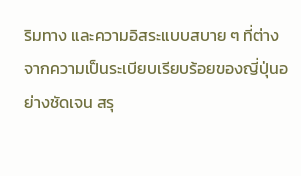ริมทาง และความอิสระแบบสบาย ๆ ที่ต่างจากความเป็นระเบียบเรียบร้อยของญี่ปุ่นอย่างชัดเจน สรุ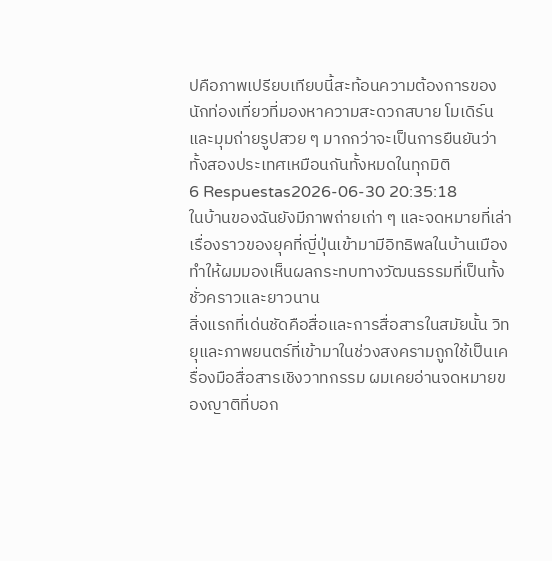ปคือภาพเปรียบเทียบนี้สะท้อนความต้องการของนักท่องเที่ยวที่มองหาความสะดวกสบาย โมเดิร์น และมุมถ่ายรูปสวย ๆ มากกว่าจะเป็นการยืนยันว่าทั้งสองประเทศเหมือนกันทั้งหมดในทุกมิติ
6 Respuestas2026-06-30 20:35:18
ในบ้านของฉันยังมีภาพถ่ายเก่า ๆ และจดหมายที่เล่าเรื่องราวของยุคที่ญี่ปุ่นเข้ามามีอิทธิพลในบ้านเมือง ทำให้ผมมองเห็นผลกระทบทางวัฒนธรรมที่เป็นทั้งชั่วคราวและยาวนาน
สิ่งแรกที่เด่นชัดคือสื่อและการสื่อสารในสมัยนั้น วิทยุและภาพยนตร์ที่เข้ามาในช่วงสงครามถูกใช้เป็นเครื่องมือสื่อสารเชิงวาทกรรม ผมเคยอ่านจดหมายของญาติที่บอก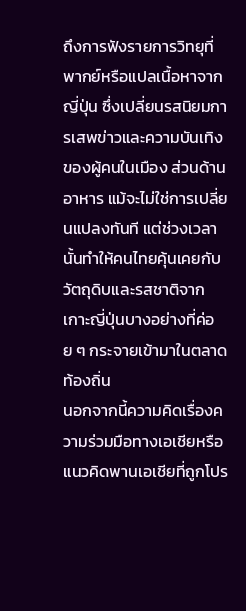ถึงการฟังรายการวิทยุที่พากย์หรือแปลเนื้อหาจากญี่ปุ่น ซึ่งเปลี่ยนรสนิยมการเสพข่าวและความบันเทิงของผู้คนในเมือง ส่วนด้านอาหาร แม้จะไม่ใช่การเปลี่ยนแปลงทันที แต่ช่วงเวลานั้นทำให้คนไทยคุ้นเคยกับวัตถุดิบและรสชาติจากเกาะญี่ปุ่นบางอย่างที่ค่อย ๆ กระจายเข้ามาในตลาดท้องถิ่น
นอกจากนี้ความคิดเรื่องความร่วมมือทางเอเชียหรือแนวคิดพานเอเชียที่ถูกโปร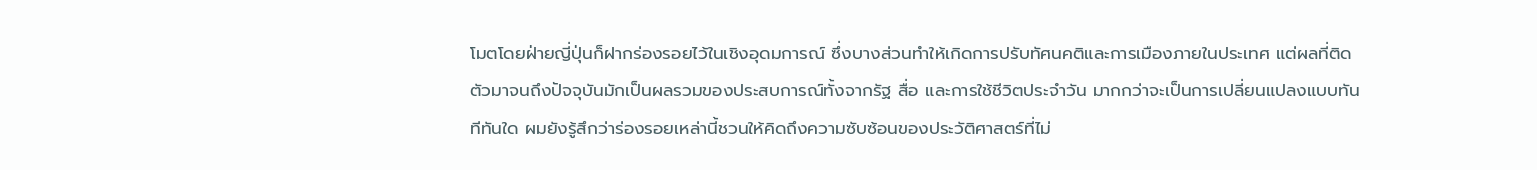โมตโดยฝ่ายญี่ปุ่นก็ฝากร่องรอยไว้ในเชิงอุดมการณ์ ซึ่งบางส่วนทำให้เกิดการปรับทัศนคติและการเมืองภายในประเทศ แต่ผลที่ติดตัวมาจนถึงปัจจุบันมักเป็นผลรวมของประสบการณ์ทั้งจากรัฐ สื่อ และการใช้ชีวิตประจำวัน มากกว่าจะเป็นการเปลี่ยนแปลงแบบทันทีทันใด ผมยังรู้สึกว่าร่องรอยเหล่านี้ชวนให้คิดถึงความซับซ้อนของประวัติศาสตร์ที่ไม่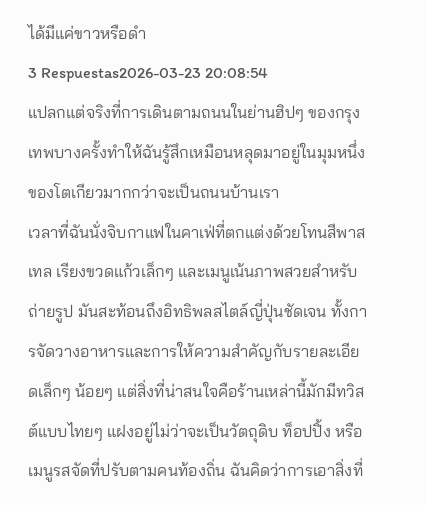ได้มีแค่ขาวหรือดำ
3 Respuestas2026-03-23 20:08:54
แปลกแต่จริงที่การเดินตามถนนในย่านฮิปๆ ของกรุงเทพบางครั้งทำให้ฉันรู้สึกเหมือนหลุดมาอยู่ในมุมหนึ่งของโตเกียวมากกว่าจะเป็นถนนบ้านเรา
เวลาที่ฉันนั่งจิบกาแฟในคาเฟ่ที่ตกแต่งด้วยโทนสีพาสเทล เรียงขวดแก้วเล็กๆ และเมนูเน้นภาพสวยสำหรับถ่ายรูป มันสะท้อนถึงอิทธิพลสไตล์ญี่ปุ่นชัดเจน ทั้งการจัดวางอาหารและการให้ความสำคัญกับรายละเอียดเล็กๆ น้อยๆ แต่สิ่งที่น่าสนใจคือร้านเหล่านี้มักมีทวิสต์แบบไทยๆ แฝงอยู่ไม่ว่าจะเป็นวัตถุดิบ ท็อปปิ้ง หรือเมนูรสจัดที่ปรับตามคนท้องถิ่น ฉันคิดว่าการเอาสิ่งที่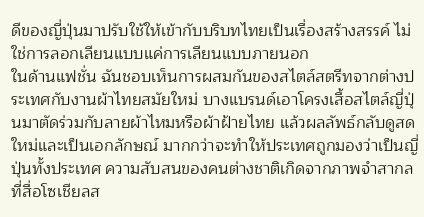ดีของญี่ปุ่นมาปรับใช้ให้เข้ากับบริบทไทยเป็นเรื่องสร้างสรรค์ ไม่ใช่การลอกเลียนแบบแค่การเลียนแบบภายนอก
ในด้านแฟชั่น ฉันชอบเห็นการผสมกันของสไตล์สตรีทจากต่างประเทศกับงานผ้าไทยสมัยใหม่ บางแบรนด์เอาโครงเสื้อสไตล์ญี่ปุ่นมาตัดร่วมกับลายผ้าไหมหรือผ้าฝ้ายไทย แล้วผลลัพธ์กลับดูสดใหม่และเป็นเอกลักษณ์ มากกว่าจะทำให้ประเทศถูกมองว่าเป็นญี่ปุ่นทั้งประเทศ ความสับสนของคนต่างชาติเกิดจากภาพจำสากลที่สื่อโซเชียลส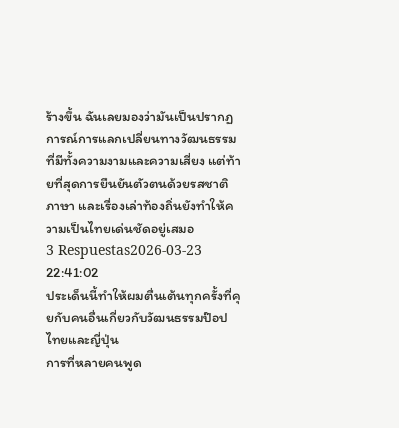ร้างขึ้น ฉันเลยมองว่ามันเป็นปรากฏการณ์การแลกเปลี่ยนทางวัฒนธรรมที่มีทั้งความงามและความเสี่ยง แต่ท้ายที่สุดการยืนยันตัวตนด้วยรสชาติ ภาษา และเรื่องเล่าท้องถิ่นยังทำให้ความเป็นไทยเด่นชัดอยู่เสมอ
3 Respuestas2026-03-23 22:41:02
ประเด็นนี้ทำให้ผมตื่นเต้นทุกครั้งที่คุยกับคนอื่นเกี่ยวกับวัฒนธรรมป๊อปไทยและญี่ปุ่น
การที่หลายคนพูด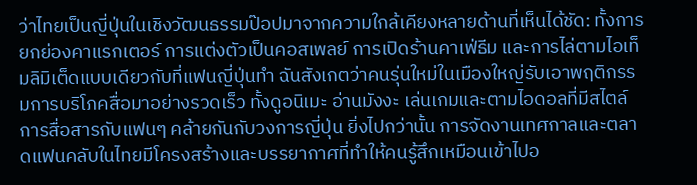ว่าไทยเป็นญี่ปุ่นในเชิงวัฒนธรรมป๊อปมาจากความใกล้เคียงหลายด้านที่เห็นได้ชัด: ทั้งการยกย่องคาแรกเตอร์ การแต่งตัวเป็นคอสเพลย์ การเปิดร้านคาเฟ่ธีม และการไล่ตามไอเท็มลิมิเต็ดแบบเดียวกับที่แฟนญี่ปุ่นทำ ฉันสังเกตว่าคนรุ่นใหม่ในเมืองใหญ่รับเอาพฤติกรรมการบริโภคสื่อมาอย่างรวดเร็ว ทั้งดูอนิเมะ อ่านมังงะ เล่นเกมและตามไอดอลที่มีสไตล์การสื่อสารกับแฟนๆ คล้ายกันกับวงการญี่ปุ่น ยิ่งไปกว่านั้น การจัดงานเทศกาลและตลาดแฟนคลับในไทยมีโครงสร้างและบรรยากาศที่ทำให้คนรู้สึกเหมือนเข้าไปอ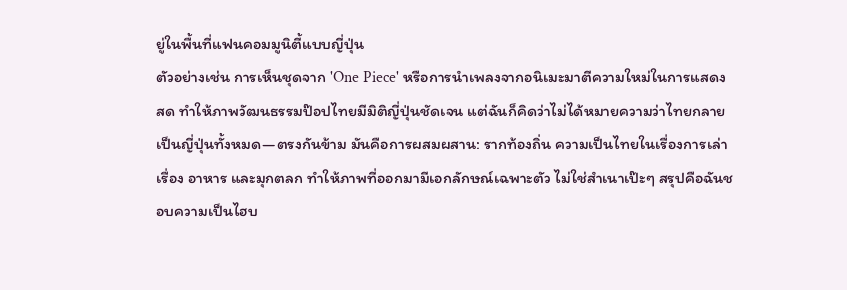ยู่ในพื้นที่แฟนคอมมูนิตี้แบบญี่ปุ่น
ตัวอย่างเช่น การเห็นชุดจาก 'One Piece' หรือการนำเพลงจากอนิเมะมาตีความใหม่ในการแสดงสด ทำให้ภาพวัฒนธรรมป๊อปไทยมีมิติญี่ปุ่นชัดเจน แต่ฉันก็คิดว่าไม่ได้หมายความว่าไทยกลายเป็นญี่ปุ่นทั้งหมด—ตรงกันข้าม มันคือการผสมผสาน: รากท้องถิ่น ความเป็นไทยในเรื่องการเล่าเรื่อง อาหาร และมุกตลก ทำให้ภาพที่ออกมามีเอกลักษณ์เฉพาะตัว ไม่ใช่สำเนาเป๊ะๆ สรุปคือฉันชอบความเป็นไฮบ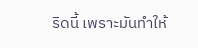ริดนี้ เพราะมันทำให้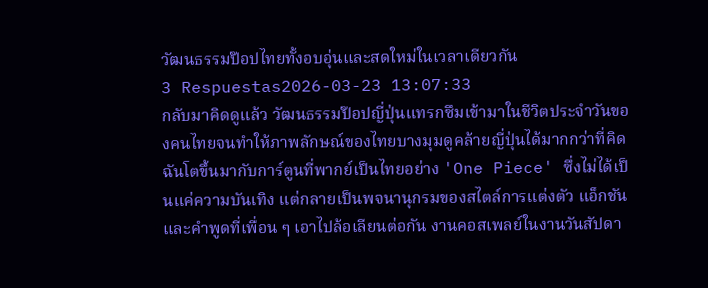วัฒนธรรมป๊อปไทยทั้งอบอุ่นและสดใหม่ในเวลาเดียวกัน
3 Respuestas2026-03-23 13:07:33
กลับมาคิดดูแล้ว วัฒนธรรมป๊อปญี่ปุ่นแทรกซึมเข้ามาในชีวิตประจำวันของคนไทยจนทำให้ภาพลักษณ์ของไทยบางมุมดูคล้ายญี่ปุ่นได้มากกว่าที่คิด
ฉันโตขึ้นมากับการ์ตูนที่พากย์เป็นไทยอย่าง 'One Piece' ซึ่งไม่ได้เป็นแค่ความบันเทิง แต่กลายเป็นพจนานุกรมของสไตล์การแต่งตัว แอ็กชัน และคำพูดที่เพื่อน ๆ เอาไปล้อเลียนต่อกัน งานคอสเพลย์ในงานวันสัปดา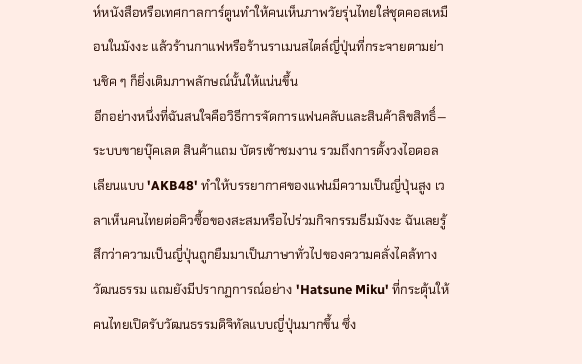ห์หนังสือหรือเทศกาลการ์ตูนทำให้คนเห็นภาพวัยรุ่นไทยใส่ชุดคอสเหมือนในมังงะ แล้วร้านกาแฟหรือร้านราเมนสไตล์ญี่ปุ่นที่กระจายตามย่านชิค ๆ ก็ยิ่งเติมภาพลักษณ์นั้นให้แน่นขึ้น
อีกอย่างหนึ่งที่ฉันสนใจคือวิธีการจัดการแฟนคลับและสินค้าลิขสิทธิ์—ระบบขายบุ๊คเลต สินค้าแถม บัตรเข้าชมงาน รวมถึงการตั้งวงไอดอลเลียนแบบ 'AKB48' ทำให้บรรยากาศของแฟนมีความเป็นญี่ปุ่นสูง เวลาเห็นคนไทยต่อคิวซื้อของสะสมหรือไปร่วมกิจกรรมธีมมังงะ ฉันเลยรู้สึกว่าความเป็นญี่ปุ่นถูกยืมมาเป็นภาษาทั่วไปของความคลั่งไคล้ทางวัฒนธรรม แถมยังมีปรากฏการณ์อย่าง 'Hatsune Miku' ที่กระตุ้นให้คนไทยเปิดรับวัฒนธรรมดิจิทัลแบบญี่ปุ่นมากขึ้น ซึ่ง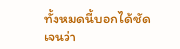ทั้งหมดนี้บอกได้ชัดเจนว่า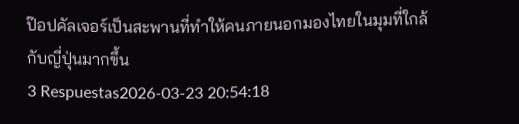ป๊อปคัลเจอร์เป็นสะพานที่ทำให้คนภายนอกมองไทยในมุมที่ใกล้กับญี่ปุ่นมากขึ้น
3 Respuestas2026-03-23 20:54:18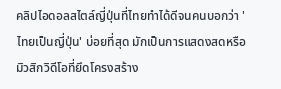คลิปไอดอลสไตล์ญี่ปุ่นที่ไทยทำได้ดีจนคนบอกว่า 'ไทยเป็นญี่ปุ่น' บ่อยที่สุด มักเป็นการแสดงสดหรือมิวสิกวิดีโอที่ยึดโครงสร้าง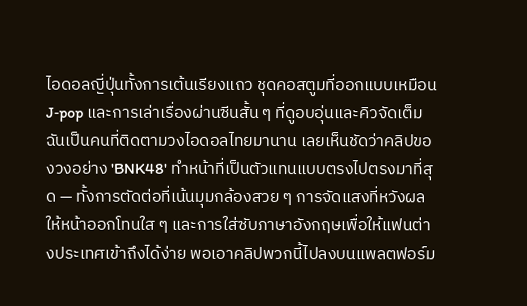ไอดอลญี่ปุ่นทั้งการเต้นเรียงแถว ชุดคอสตูมที่ออกแบบเหมือน J‑pop และการเล่าเรื่องผ่านซีนสั้น ๆ ที่ดูอบอุ่นและคิวจัดเต็ม
ฉันเป็นคนที่ติดตามวงไอดอลไทยมานาน เลยเห็นชัดว่าคลิปของวงอย่าง 'BNK48' ทำหน้าที่เป็นตัวแทนแบบตรงไปตรงมาที่สุด — ทั้งการตัดต่อที่เน้นมุมกล้องสวย ๆ การจัดแสงที่หวังผลให้หน้าออกโทนใส ๆ และการใส่ซับภาษาอังกฤษเพื่อให้แฟนต่างประเทศเข้าถึงได้ง่าย พอเอาคลิปพวกนี้ไปลงบนแพลตฟอร์ม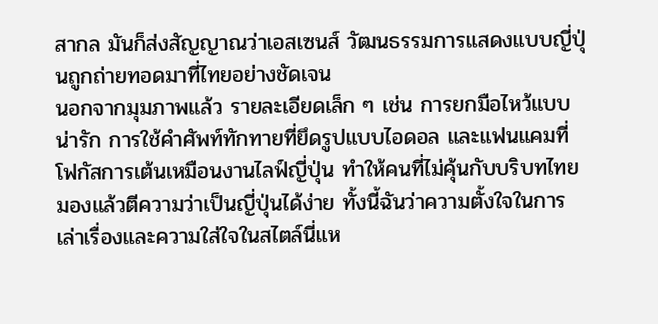สากล มันก็ส่งสัญญาณว่าเอสเซนส์ วัฒนธรรมการแสดงแบบญี่ปุ่นถูกถ่ายทอดมาที่ไทยอย่างชัดเจน
นอกจากมุมภาพแล้ว รายละเอียดเล็ก ๆ เช่น การยกมือไหว้แบบน่ารัก การใช้คำศัพท์ทักทายที่ยึดรูปแบบไอดอล และแฟนแคมที่โฟกัสการเต้นเหมือนงานไลฟ์ญี่ปุ่น ทำให้คนที่ไม่คุ้นกับบริบทไทยมองแล้วตีความว่าเป็นญี่ปุ่นได้ง่าย ทั้งนี้ฉันว่าความตั้งใจในการเล่าเรื่องและความใส่ใจในสไตล์นี่แห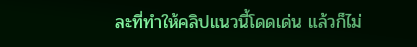ละที่ทำให้คลิปแนวนี้โดดเด่น แล้วก็ไม่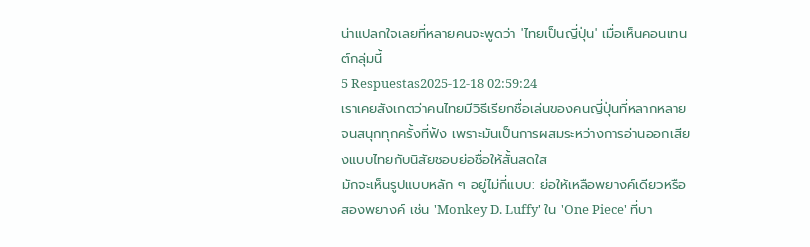น่าแปลกใจเลยที่หลายคนจะพูดว่า 'ไทยเป็นญี่ปุ่น' เมื่อเห็นคอนเทนต์กลุ่มนี้
5 Respuestas2025-12-18 02:59:24
เราเคยสังเกตว่าคนไทยมีวิธีเรียกชื่อเล่นของคนญี่ปุ่นที่หลากหลายจนสนุกทุกครั้งที่ฟัง เพราะมันเป็นการผสมระหว่างการอ่านออกเสียงแบบไทยกับนิสัยชอบย่อชื่อให้สั้นสดใส
มักจะเห็นรูปแบบหลัก ๆ อยู่ไม่กี่แบบ: ย่อให้เหลือพยางค์เดียวหรือสองพยางค์ เช่น 'Monkey D. Luffy' ใน 'One Piece' ที่บา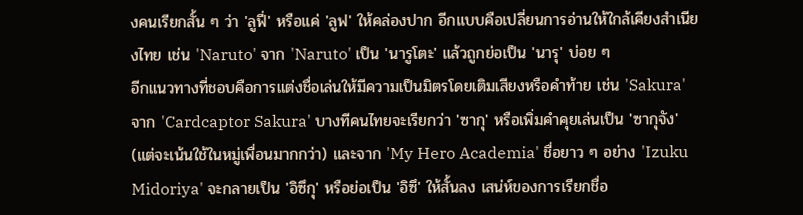งคนเรียกสั้น ๆ ว่า 'ลูฟี่' หรือแค่ 'ลูฟ' ให้คล่องปาก อีกแบบคือเปลี่ยนการอ่านให้ใกล้เคียงสำเนียงไทย เช่น 'Naruto' จาก 'Naruto' เป็น 'นารูโตะ' แล้วถูกย่อเป็น 'นารุ' บ่อย ๆ
อีกแนวทางที่ชอบคือการแต่งชื่อเล่นให้มีความเป็นมิตรโดยเติมเสียงหรือคำท้าย เช่น 'Sakura' จาก 'Cardcaptor Sakura' บางทีคนไทยจะเรียกว่า 'ซากุ' หรือเพิ่มคำคุยเล่นเป็น 'ซากุจัง' (แต่จะเน้นใช้ในหมู่เพื่อนมากกว่า) และจาก 'My Hero Academia' ชื่อยาว ๆ อย่าง 'Izuku Midoriya' จะกลายเป็น 'อิซึกุ' หรือย่อเป็น 'อิซึ' ให้สั้นลง เสน่ห์ของการเรียกชื่อ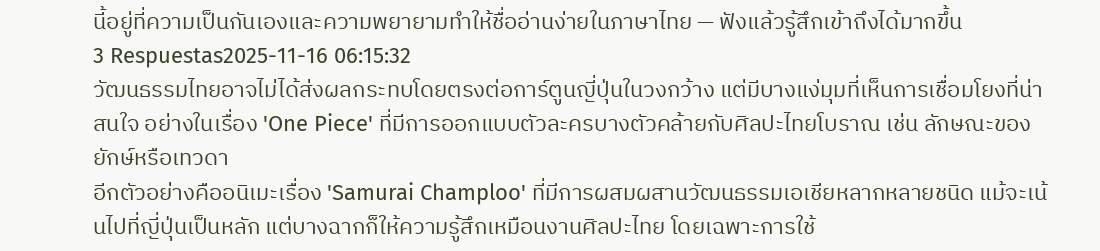นี้อยู่ที่ความเป็นกันเองและความพยายามทำให้ชื่ออ่านง่ายในภาษาไทย — ฟังแล้วรู้สึกเข้าถึงได้มากขึ้น
3 Respuestas2025-11-16 06:15:32
วัฒนธรรมไทยอาจไม่ได้ส่งผลกระทบโดยตรงต่อการ์ตูนญี่ปุ่นในวงกว้าง แต่มีบางแง่มุมที่เห็นการเชื่อมโยงที่น่าสนใจ อย่างในเรื่อง 'One Piece' ที่มีการออกแบบตัวละครบางตัวคล้ายกับศิลปะไทยโบราณ เช่น ลักษณะของยักษ์หรือเทวดา
อีกตัวอย่างคืออนิเมะเรื่อง 'Samurai Champloo' ที่มีการผสมผสานวัฒนธรรมเอเชียหลากหลายชนิด แม้จะเน้นไปที่ญี่ปุ่นเป็นหลัก แต่บางฉากก็ให้ความรู้สึกเหมือนงานศิลปะไทย โดยเฉพาะการใช้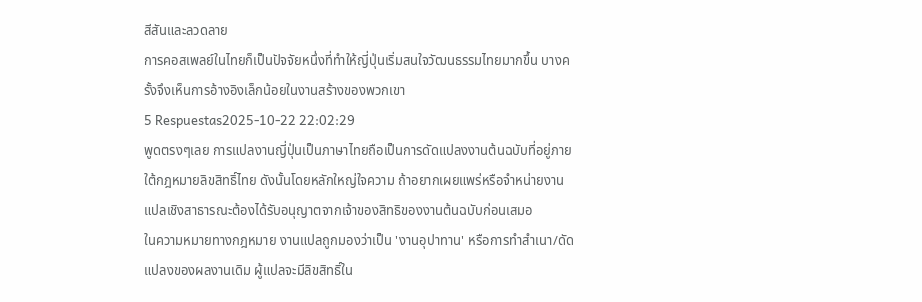สีสันและลวดลาย
การคอสเพลย์ในไทยก็เป็นปัจจัยหนึ่งที่ทำให้ญี่ปุ่นเริ่มสนใจวัฒนธรรมไทยมากขึ้น บางครั้งจึงเห็นการอ้างอิงเล็กน้อยในงานสร้างของพวกเขา
5 Respuestas2025-10-22 22:02:29
พูดตรงๆเลย การแปลงานญี่ปุ่นเป็นภาษาไทยถือเป็นการดัดแปลงงานต้นฉบับที่อยู่ภายใต้กฎหมายลิขสิทธิ์ไทย ดังนั้นโดยหลักใหญ่ใจความ ถ้าอยากเผยแพร่หรือจำหน่ายงานแปลเชิงสาธารณะต้องได้รับอนุญาตจากเจ้าของสิทธิของงานต้นฉบับก่อนเสมอ
ในความหมายทางกฎหมาย งานแปลถูกมองว่าเป็น 'งานอุปาทาน' หรือการทำสำเนา/ดัดแปลงของผลงานเดิม ผู้แปลจะมีลิขสิทธิ์ใน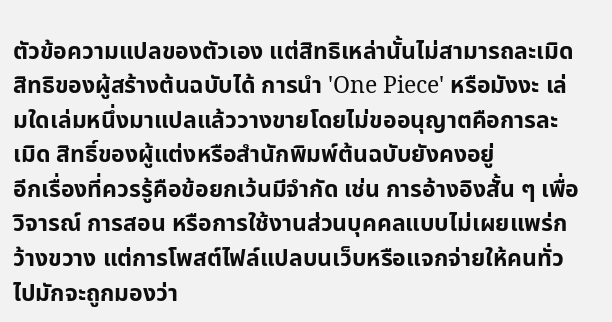ตัวข้อความแปลของตัวเอง แต่สิทธิเหล่านั้นไม่สามารถละเมิดสิทธิของผู้สร้างต้นฉบับได้ การนำ 'One Piece' หรือมังงะ เล่มใดเล่มหนึ่งมาแปลแล้ววางขายโดยไม่ขออนุญาตคือการละเมิด สิทธิ์ของผู้แต่งหรือสำนักพิมพ์ต้นฉบับยังคงอยู่
อีกเรื่องที่ควรรู้คือข้อยกเว้นมีจำกัด เช่น การอ้างอิงสั้น ๆ เพื่อวิจารณ์ การสอน หรือการใช้งานส่วนบุคคลแบบไม่เผยแพร่กว้างขวาง แต่การโพสต์ไฟล์แปลบนเว็บหรือแจกจ่ายให้คนทั่วไปมักจะถูกมองว่า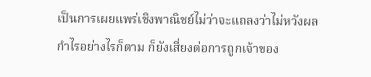เป็นการเผยแพร่เชิงพาณิชย์ไม่ว่าจะแถลงว่าไม่หวังผลกำไรอย่างไรก็ตาม ก็ยังเสี่ยงต่อการถูกเจ้าของ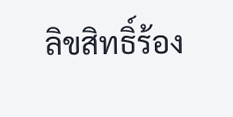ลิขสิทธิ์ร้อง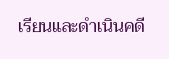เรียนและดำเนินคดี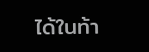ได้ในท้า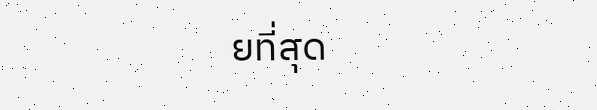ยที่สุด